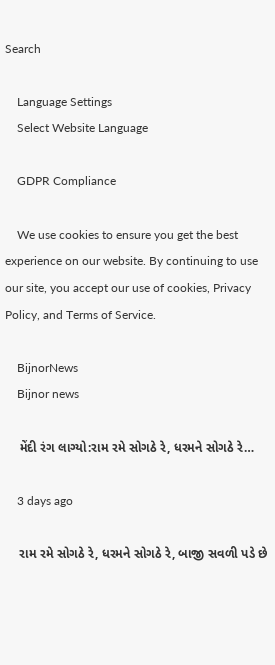Search

    Language Settings
    Select Website Language

    GDPR Compliance

    We use cookies to ensure you get the best experience on our website. By continuing to use our site, you accept our use of cookies, Privacy Policy, and Terms of Service.

    BijnorNews
    Bijnor news

    મેંદી રંગ લાગ્યો:રામ રમે સોગઠે રે, ધરમને સોગઠે રે…

    3 days ago

    રામ રમે સોગઠે રે, ધરમને સોગઠે રે, બાજી સવળી પડે છે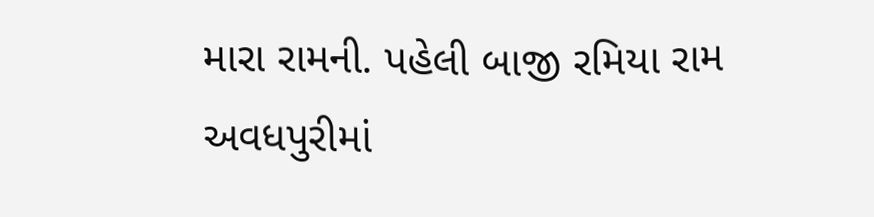મારા રામની. પહેલી બાજી રમિયા રામ અવધપુરીમાં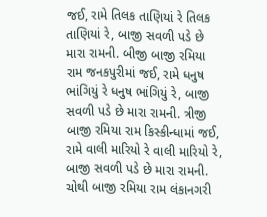જઈ, રામે તિલક તાણિયાં રે તિલક તાણિયાં રે, બાજી સવળી પડે છે મારા રામની. બીજી બાજી રમિયા રામ જનકપુરીમાં જઈ, રામે ધનુષ ભાંગિયું રે ધનુષ ભાંગિયું રે, બાજી સવળી પડે છે મારા રામની. ત્રીજી બાજી રમિયા રામ કિસ્કીન્ધામાં જઈ, રામે વાલી મારિયો રે વાલી મારિયો રે, બાજી સવળી પડે છે મારા રામની. ચોથી બાજી રમિયા રામ લંકાનગરી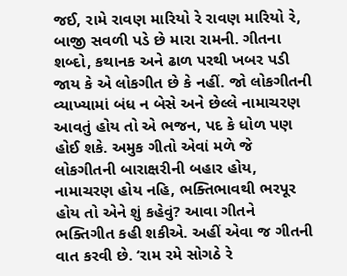જઈ, રામે રાવણ મારિયો રે રાવણ મારિયો રે, બાજી સવળી પડે છે મારા રામની. ગીતના શબ્દો, કથાનક અને ઢાળ પરથી ખબર પડી જાય કે એ લોકગીત છે કે નહીં. જો લોકગીતની વ્યાખ્યામાં બંધ ન બેસે અને છેલ્લે નામાચરણ આવતું હોય તો એ ભજન, પદ કે ધોળ પણ હોઈ શકે. અમુક ગીતો એવાં મળે જે લોકગીતની બારાક્ષરીની બહાર હોય, નામાચરણ હોય નહિ, ભક્તિભાવથી ભરપૂર હોય તો એને શું કહેવું? આવા ગીતને ભક્તિગીત કહી શકીએ. અહીં એવા જ ગીતની વાત કરવી છે. ‘રામ રમે સોગઠે રે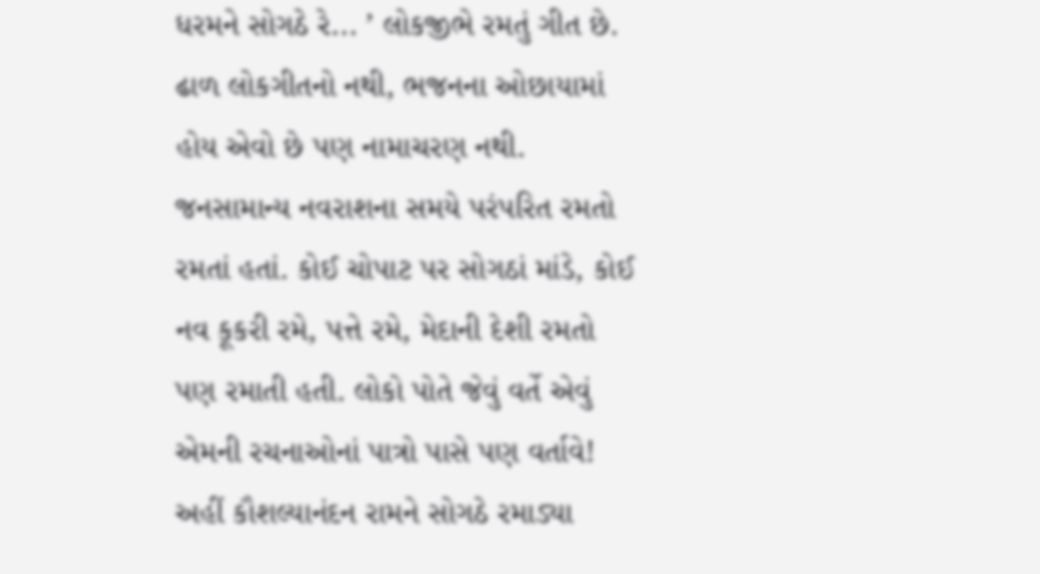ધરમને સોગઠે રે... ’ લોકજીભે રમતું ગીત છે. ઢાળ લોકગીતનો નથી, ભજનના ઓછાયામાં હોય એવો છે પણ નામાચરણ નથી. જનસામાન્ય નવરાશના સમયે પરંપરિત રમતો રમતાં હતાં. કોઈ ચોપાટ પર સોગઠાં માંડે, કોઈ નવ કૂકરી રમે, પત્તે રમે, મેદાની દેશી રમતો પણ રમાતી હતી. લોકો પોતે જેવું વર્તે એવું એમની રચનાઓનાં પાત્રો પાસે પણ વર્તાવે! અહીં કૌશલ્યાનંદન રામને સોગઠે રમાડ્યા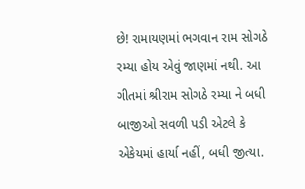છે! રામાયણમાં ભગવાન રામ સોગઠે રમ્યા હોય એવું જાણમાં નથી. આ ગીતમાં શ્રીરામ સોગઠે રમ્યા ને બધી બાજીઓ સવળી પડી એટલે કે એકેયમાં હાર્યા નહીં, બધી જીત્યા.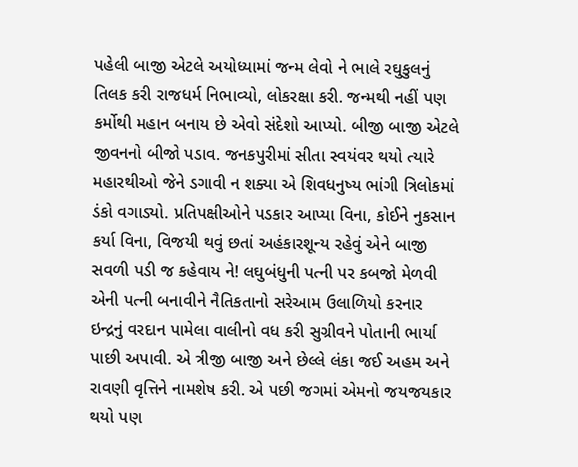પહેલી બાજી એટલે અયોધ્યામાં જન્મ લેવો ને ભાલે રઘુકુલનું તિલક કરી રાજધર્મ નિભાવ્યો, લોકરક્ષા કરી. જન્મથી નહીં પણ કર્મોથી મહાન બનાય છે એવો સંદેશો આપ્યો. બીજી બાજી એટલે જીવનનો બીજો પડાવ. જનકપુરીમાં સીતા સ્વયંવર થયો ત્યારે મહારથીઓ જેને ડગાવી ન શક્યા એ શિવધનુષ્ય ભાંગી ત્રિલોકમાં ડંકો વગાડ્યો. પ્રતિપક્ષીઓને પડકાર આપ્યા વિના, કોઈને નુકસાન કર્યા વિના, વિજયી થવું છતાં અહંકારશૂન્ય રહેવું એને બાજી સવળી પડી જ કહેવાય ને! લઘુબંધુની પત્ની પર કબજો મેળવી એની પત્ની બનાવીને નૈતિકતાનો સરેઆમ ઉલાળિયો કરનાર ઇન્દ્રનું વરદાન પામેલા વાલીનો વધ કરી સુગ્રીવને પોતાની ભાર્યા પાછી અપાવી. એ ત્રીજી બાજી અને છેલ્લે લંકા જઈ અહમ અને રાવણી વૃત્તિને નામશેષ કરી. એ પછી જગમાં એમનો જયજયકાર થયો પણ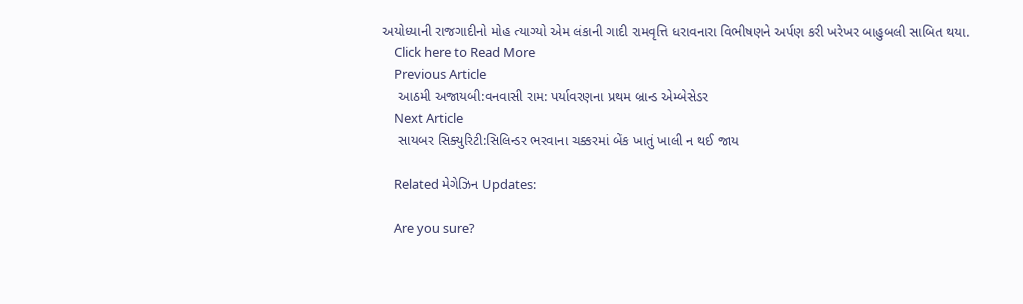અયોધ્યાની રાજગાદીનો મોહ ત્યાગ્યો એમ લંકાની ગાદી રામવૃત્તિ ધરાવનારા વિભીષણને અર્પણ કરી ખરેખર બાહુબલી સાબિત થયા.
    Click here to Read More
    Previous Article
    આઠમી અજાયબી:વનવાસી રામ: પર્યાવરણના પ્રથમ બ્રાન્ડ એમ્બેસેડર
    Next Article
    સાયબર સિક્યુરિટી:સિલિન્ડર ભરવાના ચક્કરમાં બેંક ખાતું ખાલી ન થઈ જાય

    Related મેગેઝિન Updates:

    Are you sure?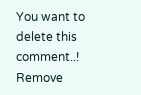You want to delete this comment..! Remove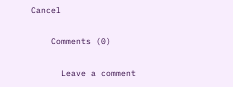Cancel

    Comments (0)

      Leave a comment